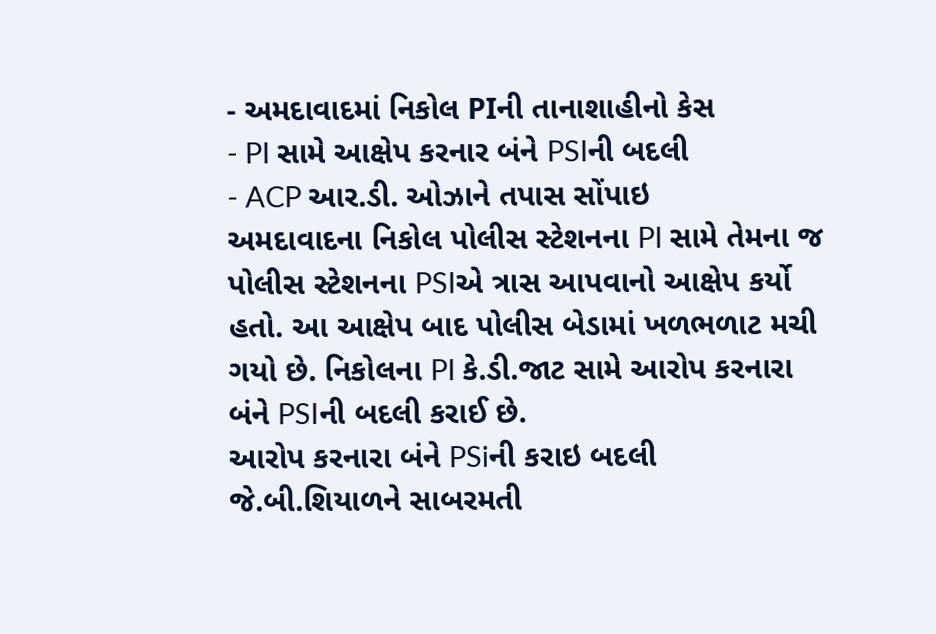- અમદાવાદમાં નિકોલ PIની તાનાશાહીનો કેસ
- PI સામે આક્ષેપ કરનાર બંને PSIની બદલી
- ACP આર.ડી. ઓઝાને તપાસ સોંપાઇ
અમદાવાદના નિકોલ પોલીસ સ્ટેશનના PI સામે તેમના જ પોલીસ સ્ટેશનના PSIએ ત્રાસ આપવાનો આક્ષેપ કર્યો હતો. આ આક્ષેપ બાદ પોલીસ બેડામાં ખળભળાટ મચી ગયો છે. નિકોલના PI કે.ડી.જાટ સામે આરોપ કરનારા બંને PSIની બદલી કરાઈ છે.
આરોપ કરનારા બંને PSiની કરાઇ બદલી
જે.બી.શિયાળને સાબરમતી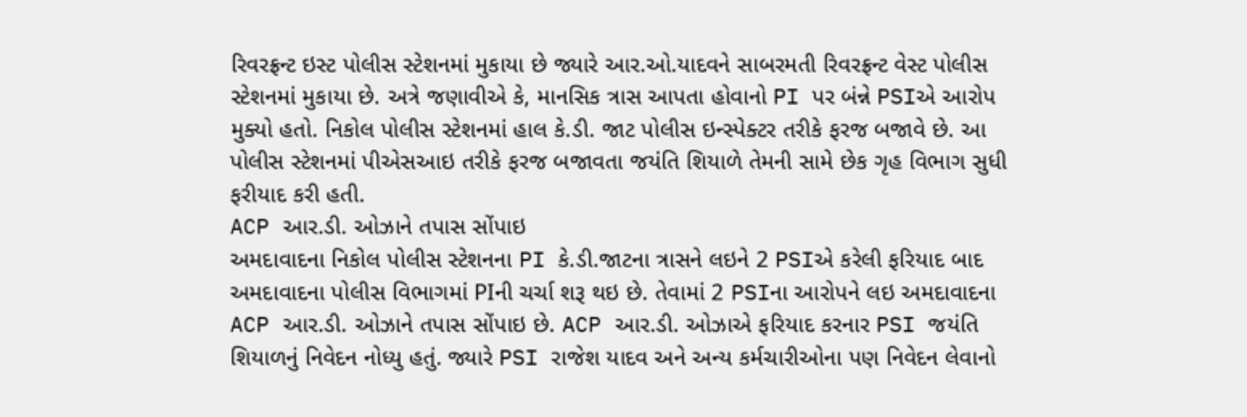રિવરફ્રન્ટ ઇસ્ટ પોલીસ સ્ટેશનમાં મુકાયા છે જ્યારે આર.ઓ.યાદવને સાબરમતી રિવરફ્રન્ટ વેસ્ટ પોલીસ સ્ટેશનમાં મુકાયા છે. અત્રે જણાવીએ કે, માનસિક ત્રાસ આપતા હોવાનો PI પર બંન્ને PSIએ આરોપ મુક્યો હતો. નિકોલ પોલીસ સ્ટેશનમાં હાલ કે.ડી. જાટ પોલીસ ઇન્સ્પેક્ટર તરીકે ફરજ બજાવે છે. આ પોલીસ સ્ટેશનમાં પીએસઆઇ તરીકે ફરજ બજાવતા જયંતિ શિયાળે તેમની સામે છેક ગૃહ વિભાગ સુધી ફરીયાદ કરી હતી.
ACP આર.ડી. ઓઝાને તપાસ સોંપાઇ
અમદાવાદના નિકોલ પોલીસ સ્ટેશનના PI કે.ડી.જાટના ત્રાસને લઇને 2 PSIએ કરેલી ફરિયાદ બાદ અમદાવાદના પોલીસ વિભાગમાં PIની ચર્ચા શરૂ થઇ છે. તેવામાં 2 PSIના આરોપને લઇ અમદાવાદના ACP આર.ડી. ઓઝાને તપાસ સોંપાઇ છે. ACP આર.ડી. ઓઝાએ ફરિયાદ કરનાર PSI જયંતિ શિયાળનું નિવેદન નોધ્યુ હતું. જ્યારે PSI રાજેશ યાદવ અને અન્ય કર્મચારીઓના પણ નિવેદન લેવાનો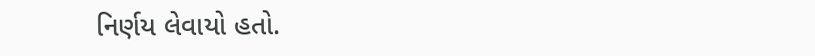નિર્ણય લેવાયો હતો.